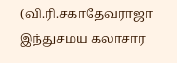(வி.ரி.சகாதேவராஜா
இந்துசமய கலாசார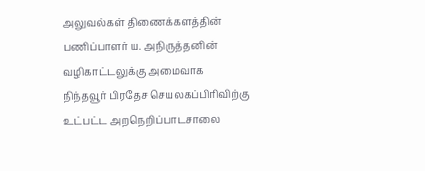அலுவல்கள் திணைக்களத்தின் பணிப்பாளர் ய. அநிருத்தனின் வழிகாட்டலுக்கு அமைவாக
நிந்தவூர் பிரதேச செயலகப்பிரிவிற்கு
உட்பட்ட அறநெறிப்பாடசாலை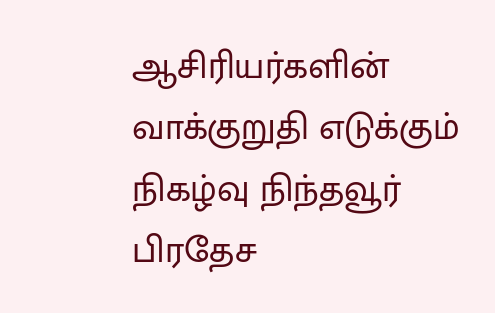ஆசிரியர்களின் வாக்குறுதி எடுக்கும் நிகழ்வு நிந்தவூர் பிரதேச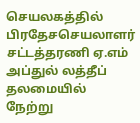செயலகத்தில் பிரதேசசெயலாளர் சட்டத்தரணி ஏ.எம் அப்துல் லத்தீப் தலமையில் நேற்று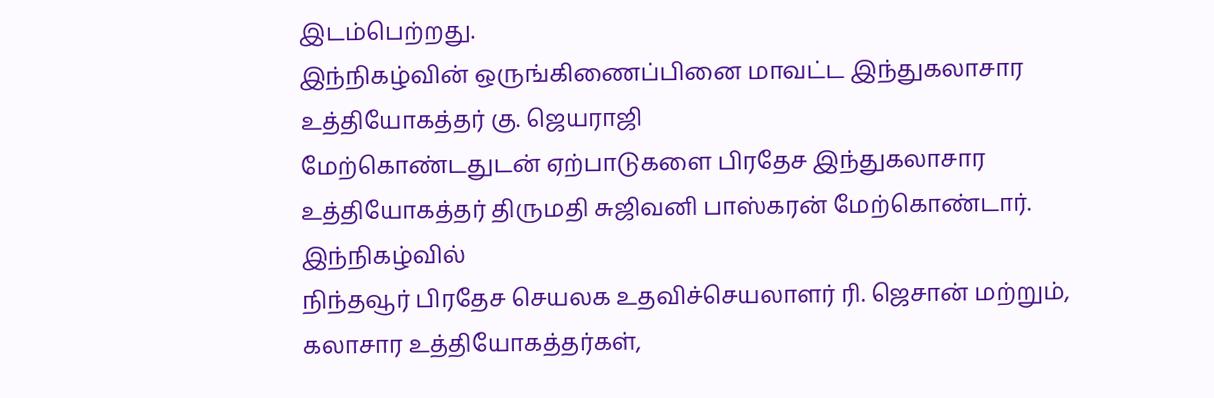இடம்பெற்றது.
இந்நிகழ்வின் ஒருங்கிணைப்பினை மாவட்ட இந்துகலாசார உத்தியோகத்தர் கு. ஜெயராஜி
மேற்கொண்டதுடன் ஏற்பாடுகளை பிரதேச இந்துகலாசார உத்தியோகத்தர் திருமதி சுஜிவனி பாஸ்கரன் மேற்கொண்டார்.
இந்நிகழ்வில்
நிந்தவூர் பிரதேச செயலக உதவிச்செயலாளர் ரி. ஜெசான் மற்றும், கலாசார உத்தியோகத்தர்கள்,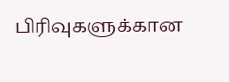பிரிவுகளுக்கான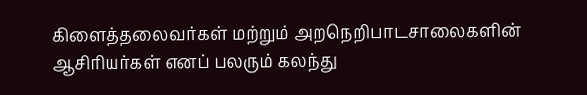கிளைத்தலைவர்கள் மற்றும் அறநெறிபாடசாலைகளின் ஆசிரியர்கள் எனப் பலரும் கலந்து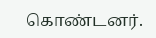கொண்டனர்.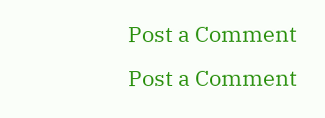Post a Comment
Post a Comment